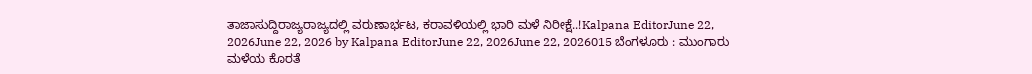ತಾಜಾಸುದ್ದಿರಾಜ್ಯರಾಜ್ಯದಲ್ಲಿ ವರುಣಾರ್ಭಟ, ಕರಾವಳಿಯಲ್ಲಿ ಭಾರಿ ಮಳೆ ನಿರೀಕ್ಷೆ..!Kalpana EditorJune 22, 2026June 22, 2026 by Kalpana EditorJune 22, 2026June 22, 2026015 ಬೆಂಗಳೂರು : ಮುಂಗಾರು ಮಳೆಯ ಕೊರತೆ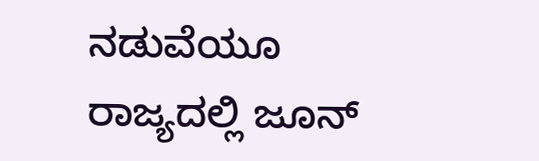ನಡುವೆಯೂ ರಾಜ್ಯದಲ್ಲಿ ಜೂನ್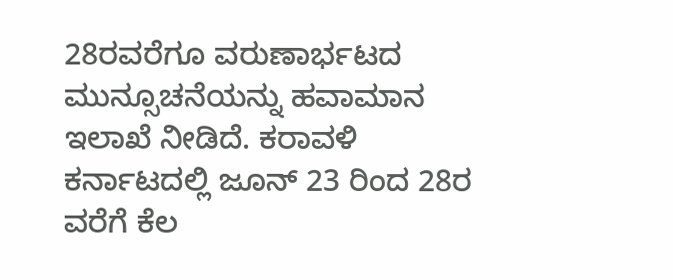28ರವರೆಗೂ ವರುಣಾರ್ಭಟದ ಮುನ್ಸೂಚನೆಯನ್ನು ಹವಾಮಾನ ಇಲಾಖೆ ನೀಡಿದೆ. ಕರಾವಳಿ ಕರ್ನಾಟದಲ್ಲಿ ಜೂನ್ 23 ರಿಂದ 28ರ ವರೆಗೆ ಕೆಲ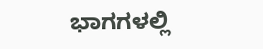ಭಾಗಗಳಲ್ಲಿ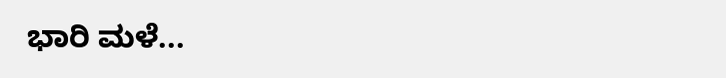ಭಾರಿ ಮಳೆ...